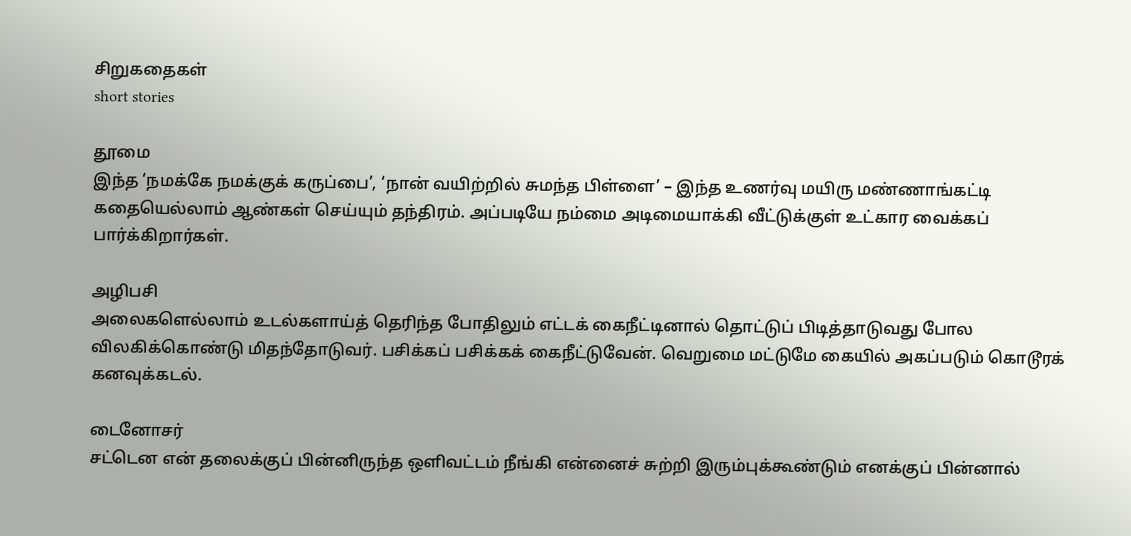சிறுகதைகள்
short stories

தூமை
இந்த ‘நமக்கே நமக்குக் கருப்பை’, ‘நான் வயிற்றில் சுமந்த பிள்ளை’ – இந்த உணர்வு மயிரு மண்ணாங்கட்டி கதையெல்லாம் ஆண்கள் செய்யும் தந்திரம். அப்படியே நம்மை அடிமையாக்கி வீட்டுக்குள் உட்கார வைக்கப் பார்க்கிறார்கள்.

அழிபசி
அலைகளெல்லாம் உடல்களாய்த் தெரிந்த போதிலும் எட்டக் கைநீட்டினால் தொட்டுப் பிடித்தாடுவது போல விலகிக்கொண்டு மிதந்தோடுவர். பசிக்கப் பசிக்கக் கைநீட்டுவேன். வெறுமை மட்டுமே கையில் அகப்படும் கொடூரக் கனவுக்கடல்.

டைனோசர்
சட்டென என் தலைக்குப் பின்னிருந்த ஒளிவட்டம் நீங்கி என்னைச் சுற்றி இரும்புக்கூண்டும் எனக்குப் பின்னால்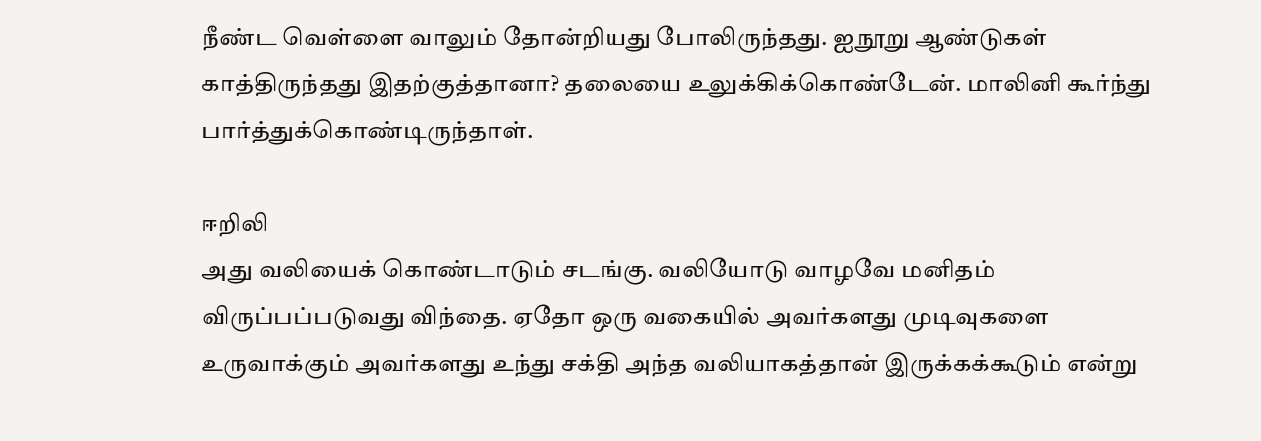நீண்ட வெள்ளை வாலும் தோன்றியது போலிருந்தது. ஐநூறு ஆண்டுகள் காத்திருந்தது இதற்குத்தானா? தலையை உலுக்கிக்கொண்டேன். மாலினி கூர்ந்து பார்த்துக்கொண்டிருந்தாள்.

ஈறிலி
அது வலியைக் கொண்டாடும் சடங்கு. வலியோடு வாழவே மனிதம் விருப்பப்படுவது விந்தை. ஏதோ ஒரு வகையில் அவர்களது முடிவுகளை உருவாக்கும் அவர்களது உந்து சக்தி அந்த வலியாகத்தான் இருக்கக்கூடும் என்று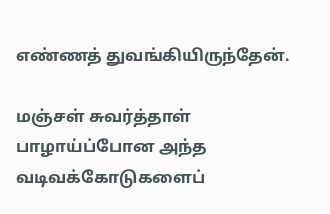எண்ணத் துவங்கியிருந்தேன்.

மஞ்சள் சுவர்த்தாள்
பாழாய்ப்போன அந்த வடிவக்கோடுகளைப்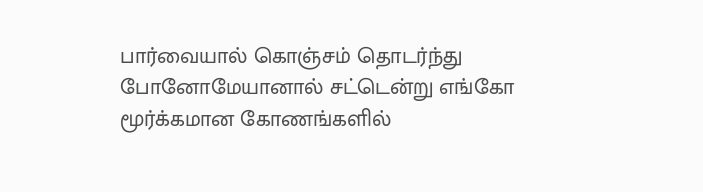பார்வையால் கொஞ்சம் தொடர்ந்து போனோமேயானால் சட்டென்று எங்கோ மூர்க்கமான கோணங்களில்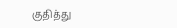குதித்து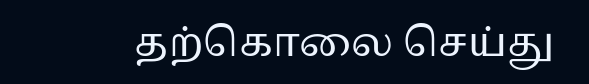தற்கொலை செய்து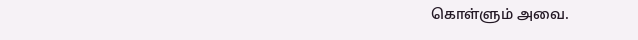கொள்ளும் அவை.